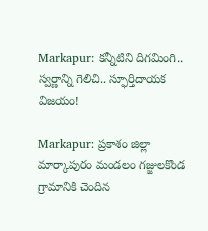Markapur: కన్నీటిని దిగమింగి.. స్వర్ణాన్ని గెలిచి.. స్ఫూర్తిదాయక విజయం!

Markapur: ప్రకాశం జిల్లా మార్కాపురం మండలం గజ్జులకొండ గ్రామానికి చెందిన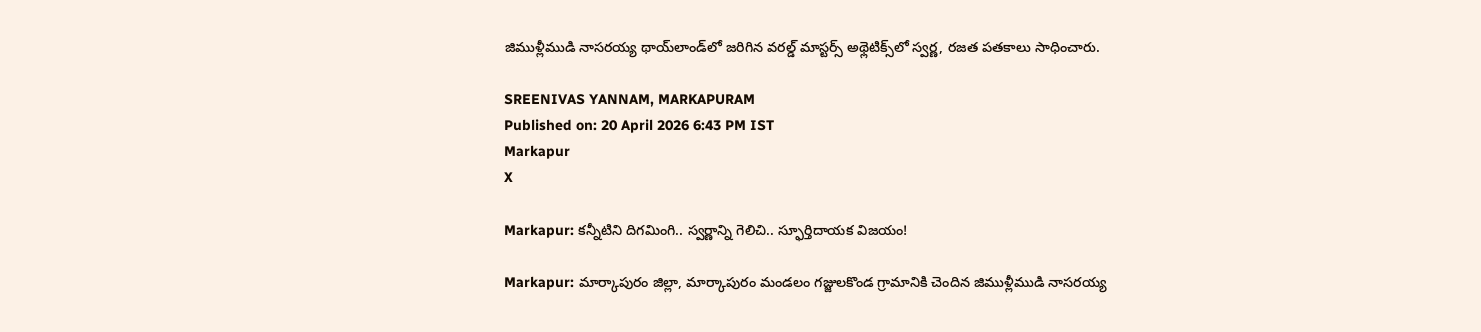జిముళ్లీముడి నాసరయ్య థాయ్‌లాండ్‌లో జరిగిన వరల్డ్ మాస్టర్స్ అథ్లెటిక్స్‌లో స్వర్ణ, రజత పతకాలు సాధించారు.

SREENIVAS YANNAM, MARKAPURAM
Published on: 20 April 2026 6:43 PM IST
Markapur
X

Markapur: కన్నీటిని దిగమింగి.. స్వర్ణాన్ని గెలిచి.. స్ఫూర్తిదాయక విజయం!

Markapur: మార్కాపురం జిల్లా, మార్కాపురం మండలం గజ్జులకొండ గ్రామానికి చెందిన జిముళ్లీముడి నాసరయ్య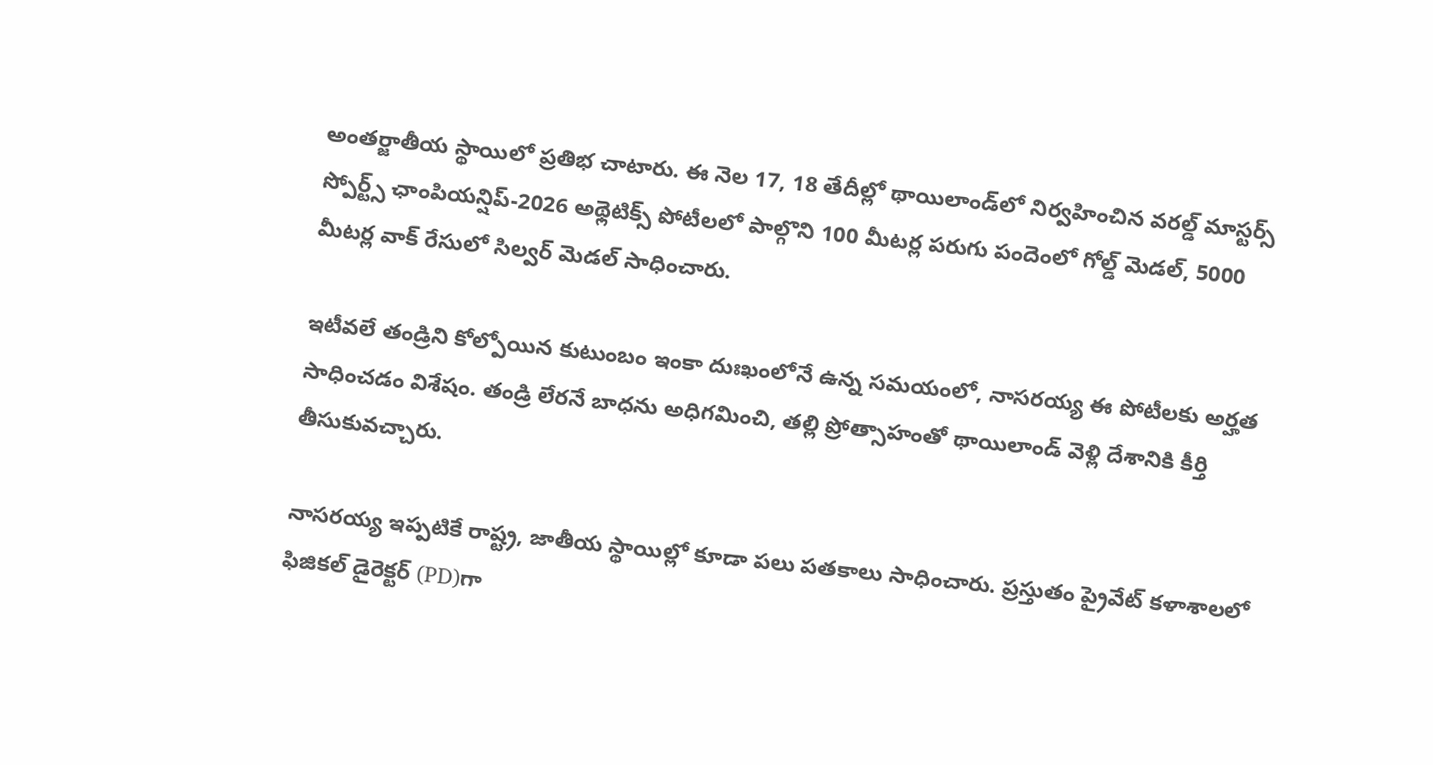అంతర్జాతీయ స్థాయిలో ప్రతిభ చాటారు. ఈ నెల 17, 18 తేదీల్లో థాయిలాండ్‌లో నిర్వహించిన వరల్డ్ మాస్టర్స్ స్పోర్ట్స్ ఛాంపియన్షిప్-2026 అథ్లెటిక్స్ పోటీలలో పాల్గొని 100 మీటర్ల పరుగు పందెంలో గోల్డ్ మెడల్, 5000 మీటర్ల వాక్ రేసులో సిల్వర్ మెడల్ సాధించారు.

ఇటీవలే తండ్రిని కోల్పోయిన కుటుంబం ఇంకా దుఃఖంలోనే ఉన్న సమయంలో, నాసరయ్య ఈ పోటీలకు అర్హత సాధించడం విశేషం. తండ్రి లేరనే బాధను అధిగమించి, తల్లి ప్రోత్సాహంతో థాయిలాండ్ వెళ్లి దేశానికి కీర్తి తీసుకువచ్చారు.

నాసరయ్య ఇప్పటికే రాష్ట్ర, జాతీయ స్థాయిల్లో కూడా పలు పతకాలు సాధించారు. ప్రస్తుతం ప్రైవేట్ కళాశాలలో ఫిజికల్ డైరెక్టర్ (PD)గా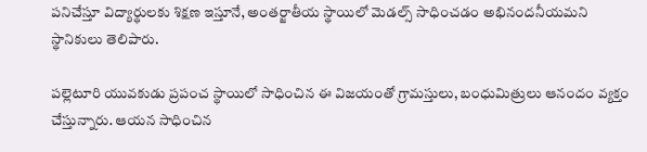పనిచేస్తూ విద్యార్థులకు శిక్షణ ఇస్తూనే, అంతర్జాతీయ స్థాయిలో మెడల్స్ సాధించడం అభినందనీయమని స్థానికులు తెలిపారు.

పల్లెటూరి యువకుడు ప్రపంచ స్థాయిలో సాధించిన ఈ విజయంతో గ్రామస్తులు, బంధుమిత్రులు ఆనందం వ్యక్తం చేస్తున్నారు. ఆయన సాధించిన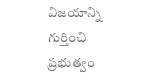విజయాన్ని గుర్తించి ప్రభుత్వం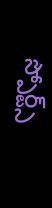స్పోర్ట్స్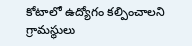కోటాలో ఉద్యోగం కల్పించాలని గ్రామస్థులు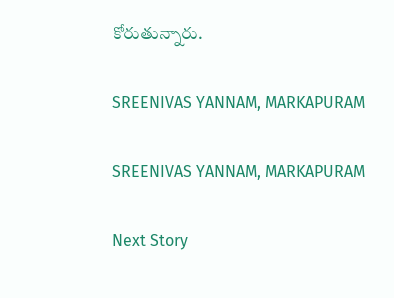కోరుతున్నారు.

SREENIVAS YANNAM, MARKAPURAM

SREENIVAS YANNAM, MARKAPURAM

Next Story